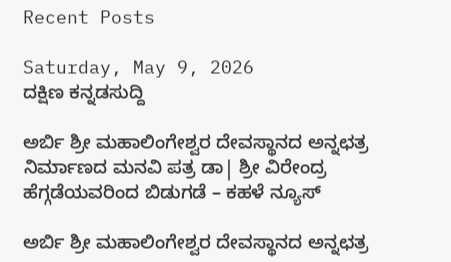Recent Posts

Saturday, May 9, 2026
ದಕ್ಷಿಣ ಕನ್ನಡಸುದ್ದಿ

ಅರ್ಬಿ ಶ್ರೀ ಮಹಾಲಿಂಗೇಶ್ವರ ದೇವಸ್ಥಾನದ ಅನ್ನಛತ್ರ ನಿರ್ಮಾಣದ ಮನವಿ ಪತ್ರ ಡಾ| ಶ್ರೀ ವಿರೇಂದ್ರ ಹೆಗ್ಗಡೆಯವರಿಂದ ಬಿಡುಗಡೆ – ಕಹಳೆ ನ್ಯೂಸ್

ಅರ್ಬಿ ಶ್ರೀ ಮಹಾಲಿಂಗೇಶ್ವರ ದೇವಸ್ಥಾನದ ಅನ್ನಛತ್ರ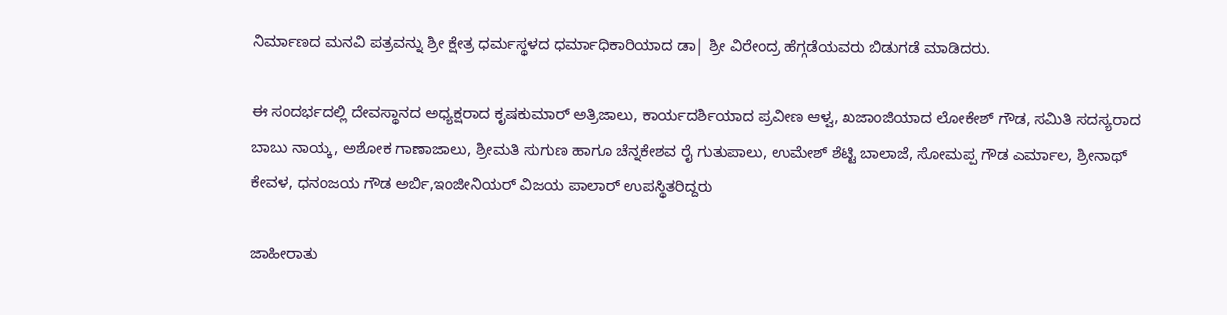ನಿರ್ಮಾಣದ ಮನವಿ ಪತ್ರವನ್ನು ಶ್ರೀ ಕ್ಷೇತ್ರ ಧರ್ಮಸ್ಥಳದ ಧರ್ಮಾಧಿಕಾರಿಯಾದ ಡಾ| ಶ್ರೀ ವಿರೇಂದ್ರ ಹೆಗ್ಗಡೆಯವರು ಬಿಡುಗಡೆ ಮಾಡಿದರು.

ಈ ಸಂದರ್ಭದಲ್ಲಿ ದೇವಸ್ಥಾನದ ಅಧ್ಯಕ್ಷರಾದ ಕೃಷಕುಮಾರ್ ಅತ್ರಿಜಾಲು, ಕಾರ್ಯದರ್ಶಿಯಾದ ಪ್ರವೀಣ ಆಳ್ವ, ಖಜಾಂಜಿಯಾದ ಲೋಕೇಶ್ ಗೌಡ, ಸಮಿತಿ ಸದಸ್ಯರಾದ ಬಾಬು ನಾಯ್ಕ, ಅಶೋಕ ಗಾಣಾಜಾಲು, ಶ್ರೀಮತಿ ಸುಗುಣ ಹಾಗೂ ಚೆನ್ನಕೇಶವ ರೈ ಗುತುಪಾಲು, ಉಮೇಶ್ ಶೆಟ್ಟಿ ಬಾಲಾಜೆ, ಸೋಮಪ್ಪ ಗೌಡ ಎರ್ಮಾಲ, ಶ್ರೀನಾಥ್ ಕೇವಳ, ಧನಂಜಯ ಗೌಡ ಅರ್ಬಿ,ಇಂಜೀನಿಯರ್ ವಿಜಯ ಪಾಲಾರ್ ಉಪಸ್ಥಿತರಿದ್ದರು

ಜಾಹೀರಾತು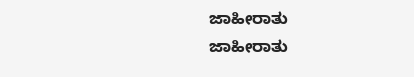ಜಾಹೀರಾತು
ಜಾಹೀರಾತು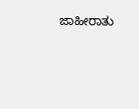ಜಾಹೀರಾತು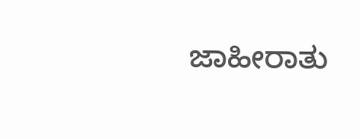ಜಾಹೀರಾತು